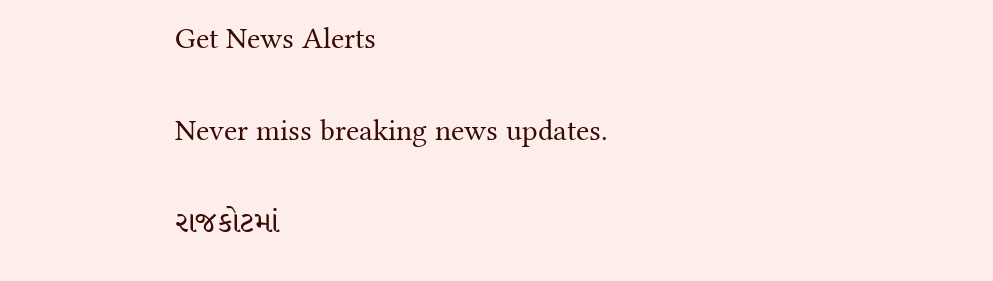Get News Alerts

Never miss breaking news updates.

રાજકોટમાં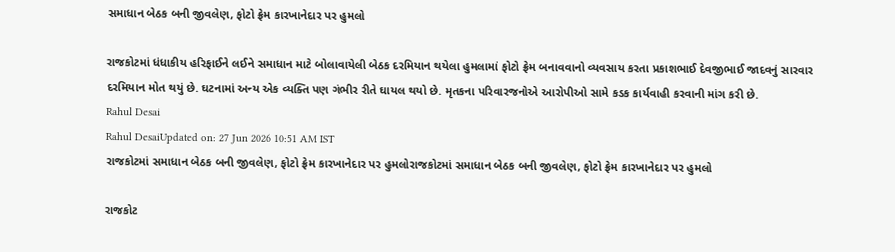સમાધાન બેઠક બની જીવલેણ, ફોટો ફ્રેમ કારખાનેદાર પર હુમલો

રાજકોટમાં ધંધાકીય હરિફાઈને લઈને સમાધાન માટે બોલાવાયેલી બેઠક દરમિયાન થયેલા હુમલામાં ફોટો ફ્રેમ બનાવવાનો વ્યવસાય કરતા પ્રકાશભાઈ દેવજીભાઈ જાદવનું સારવાર દરમિયાન મોત થયું છે. ઘટનામાં અન્ય એક વ્યક્તિ પણ ગંભીર રીતે ઘાયલ થયો છે. મૃતકના પરિવારજનોએ આરોપીઓ સામે કડક કાર્યવાહી કરવાની માંગ કરી છે.
Rahul Desai
Rahul DesaiUpdated on: 27 Jun 2026 10:51 AM IST
રાજકોટમાં સમાધાન બેઠક બની જીવલેણ, ફોટો ફ્રેમ કારખાનેદાર પર હુમલોરાજકોટમાં સમાધાન બેઠક બની જીવલેણ, ફોટો ફ્રેમ કારખાનેદાર પર હુમલો

રાજકોટ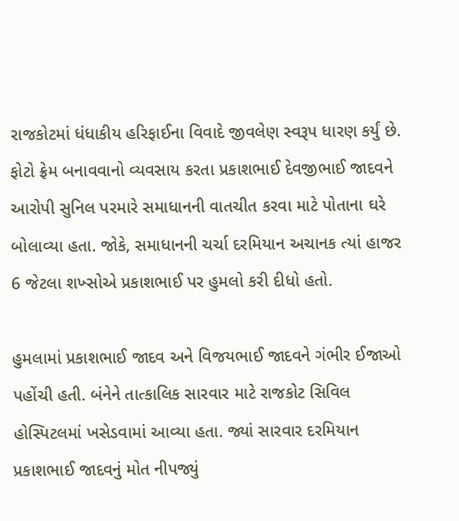રાજકોટમાં ધંધાકીય હરિફાઈના વિવાદે જીવલેણ સ્વરૂપ ધારણ કર્યું છે. ફોટો ફ્રેમ બનાવવાનો વ્યવસાય કરતા પ્રકાશભાઈ દેવજીભાઈ જાદવને આરોપી સુનિલ પરમારે સમાધાનની વાતચીત કરવા માટે પોતાના ઘરે બોલાવ્યા હતા. જોકે, સમાધાનની ચર્ચા દરમિયાન અચાનક ત્યાં હાજર 6 જેટલા શખ્સોએ પ્રકાશભાઈ પર હુમલો કરી દીધો હતો.

હુમલામાં પ્રકાશભાઈ જાદવ અને વિજયભાઈ જાદવને ગંભીર ઈજાઓ પહોંચી હતી. બંનેને તાત્કાલિક સારવાર માટે રાજકોટ સિવિલ હોસ્પિટલમાં ખસેડવામાં આવ્યા હતા. જ્યાં સારવાર દરમિયાન પ્રકાશભાઈ જાદવનું મોત નીપજ્યું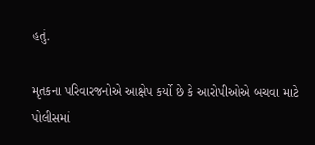હતું.

મૃતકના પરિવારજનોએ આક્ષેપ કર્યો છે કે આરોપીઓએ બચવા માટે પોલીસમાં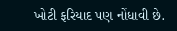ખોટી ફરિયાદ પણ નોંધાવી છે.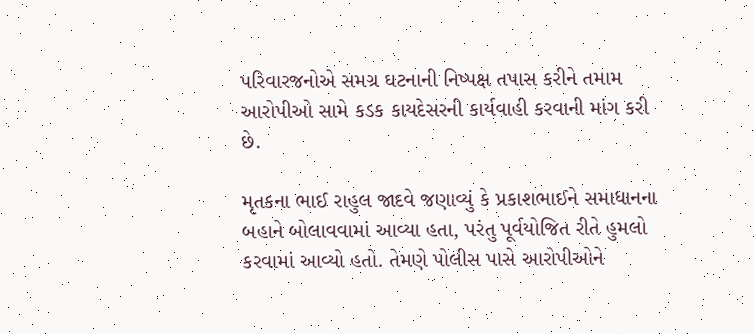પરિવારજનોએ સમગ્ર ઘટનાની નિષ્પક્ષ તપાસ કરીને તમામ આરોપીઓ સામે કડક કાયદેસરની કાર્યવાહી કરવાની માંગ કરી છે.

મૃતકના ભાઈ રાહુલ જાદવે જણાવ્યું કે પ્રકાશભાઈને સમાધાનના બહાને બોલાવવામાં આવ્યા હતા, પરંતુ પૂર્વયોજિત રીતે હુમલો કરવામાં આવ્યો હતો. તેમણે પોલીસ પાસે આરોપીઓને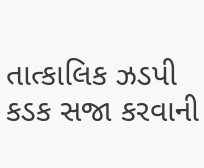તાત્કાલિક ઝડપી કડક સજા કરવાની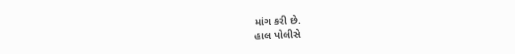માંગ કરી છે.
હાલ પોલીસે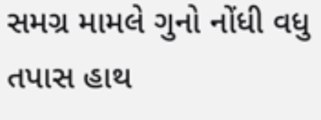સમગ્ર મામલે ગુનો નોંધી વધુ તપાસ હાથ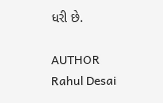ધરી છે.

AUTHOR
Rahul Desai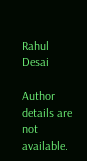Rahul Desai

Author details are not available.